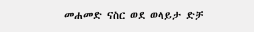መሐመድ ናስር ወደ ወላይታ ድቻ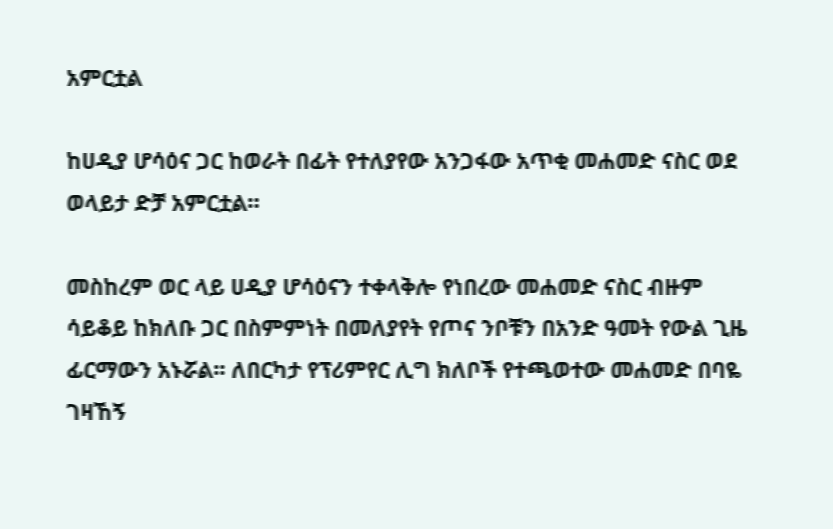አምርቷል

ከሀዲያ ሆሳዕና ጋር ከወራት በፊት የተለያየው አንጋፋው አጥቂ መሐመድ ናስር ወደ ወላይታ ድቻ አምርቷል።

መስከረም ወር ላይ ሀዲያ ሆሳዕናን ተቀላቅሎ የነበረው መሐመድ ናስር ብዙም ሳይቆይ ከክለቡ ጋር በስምምነት በመለያየት የጦና ንቦቹን በአንድ ዓመት የውል ጊዜ ፊርማውን አኑሯል፡፡ ለበርካታ የፕሪምየር ሊግ ክለቦች የተጫወተው መሐመድ በባዬ ገዛኸኝ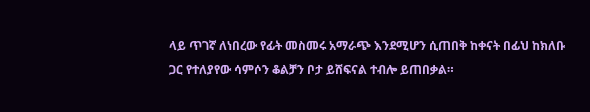ላይ ጥገኛ ለነበረው የፊት መስመሩ አማራጭ እንደሚሆን ሲጠበቅ ከቀናት በፊህ ከክለቡ ጋር የተለያየው ሳምሶን ቆልቻን ቦታ ይሸፍናል ተብሎ ይጠበቃል።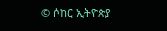© ሶከር ኢትዮጵያ